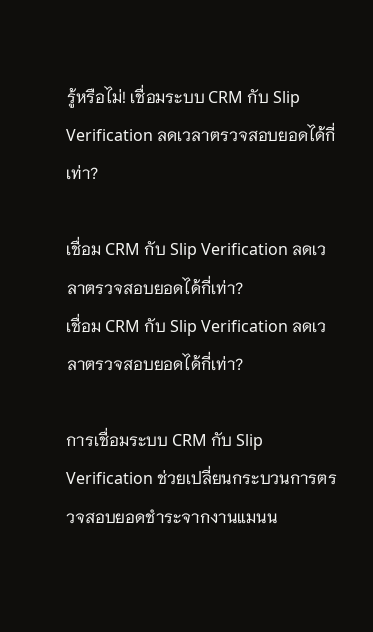รู้หรือไม่! เชื่อมระบบ CRM กับ Slip Verification ลดเวลาตรวจสอบยอดได้กี่เท่า?

เชื่อม CRM กับ Slip Verification ลดเวลาตรวจสอบยอดได้กี่เท่า?
เชื่อม CRM กับ Slip Verification ลดเวลาตรวจสอบยอดได้กี่เท่า?

การเชื่อมระบบ CRM กับ Slip Verification ช่วยเปลี่ยนกระบวนการตรวจสอบยอดชำระจากงานแมนน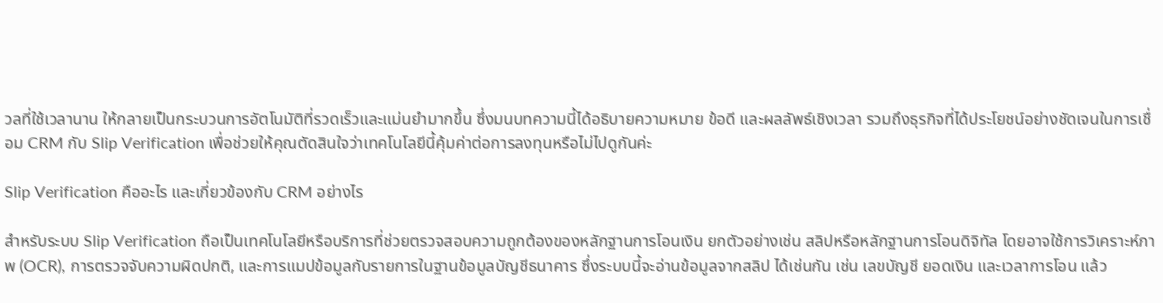วลที่ใช้เวลานาน ให้กลายเป็นกระบวนการอัตโนมัติที่รวดเร็วและแม่นยำมากขึ้น ซึ่งมนบทความนี้ได้อธิบายความหมาย ข้อดี และผลลัพธ์เชิงเวลา รวมถึงธุรกิจที่ได้ประโยชน์อย่างชัดเจนในการเชื่อม CRM กับ Slip Verification เพื่อช่วยให้คุณตัดสินใจว่าเทคโนโลยีนี้คุ้มค่าต่อการลงทุนหรือไม่ไปดูกันค่ะ

Slip Verification คืออะไร และเกี่ยวข้องกับ CRM อย่างไร

สำหรับระบบ Slip Verification ถือเป็นเทคโนโลยีหรือบริการที่ช่วยตรวจสอบความถูกต้องของหลักฐานการโอนเงิน ยกตัวอย่างเช่น สลิปหรือหลักฐานการโอนดิจิทัล โดยอาจใช้การวิเคราะห์ภาพ (OCR), การตรวจจับความผิดปกติ, และการแมปข้อมูลกับรายการในฐานข้อมูลบัญชีธนาคาร ซึ่งระบบนี้จะอ่านข้อมูลจากสลิป ได้เช่นกัน เช่น เลขบัญชี ยอดเงิน และเวลาการโอน แล้ว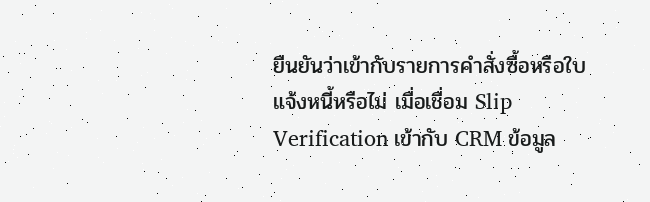ยืนยันว่าเข้ากับรายการคำสั่งซื้อหรือใบแจ้งหนี้หรือไม่ เมื่อเชื่อม Slip Verification เข้ากับ CRM ข้อมูล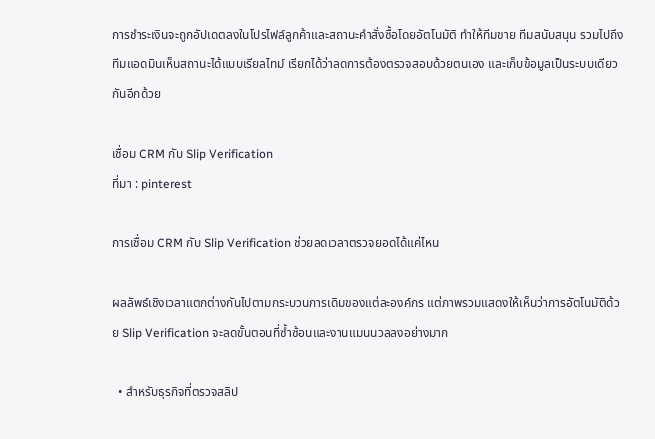การชำระเงินจะถูกอัปเดตลงในโปรไฟล์ลูกค้าและสถานะคำสั่งซื้อโดยอัตโนมัติ ทำให้ทีมขาย ทีมสนับสนุน รวมไปถึงทีมแอดมินเห็นสถานะได้แบบเรียลไทม์ เรียกได้ว่าลดการต้องตรวจสอบด้วยตนเอง และเก็บข้อมูลเป็นระบบเดียวกันอีกด้วย

เชื่อม CRM กับ Slip Verification
ที่มา : pinterest

การเชื่อม CRM กับ Slip Verification ช่วยลดเวลาตรวจยอดได้แค่ไหน

ผลลัพธ์เชิงเวลาแตกต่างกันไปตามกระบวนการเดิมของแต่ละองค์กร แต่ภาพรวมแสดงให้เห็นว่าการอัตโนมัติด้วย Slip Verification จะลดขั้นตอนที่ซ้ำซ้อนและงานแมนนวลลงอย่างมาก

  • สำหรับธุรกิจที่ตรวจสลิป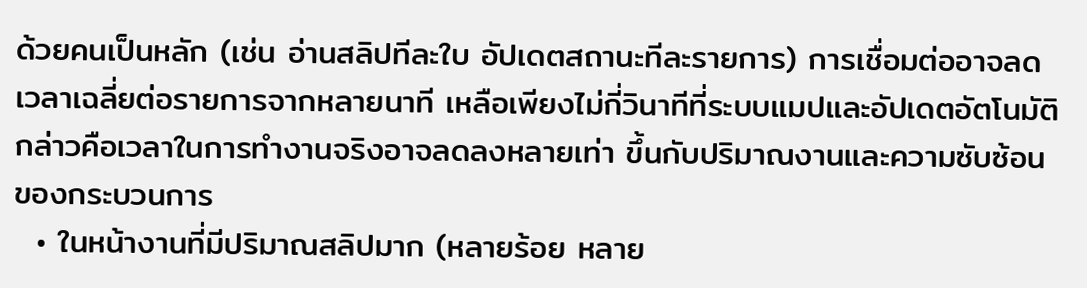ด้วยคนเป็นหลัก (เช่น อ่านสลิปทีละใบ อัปเดตสถานะทีละรายการ) การเชื่อมต่ออาจลดเวลาเฉลี่ยต่อรายการจากหลายนาที เหลือเพียงไม่กี่วินาทีที่ระบบแมปและอัปเดตอัตโนมัติ กล่าวคือเวลาในการทำงานจริงอาจลดลงหลายเท่า ขึ้นกับปริมาณงานและความซับซ้อนของกระบวนการ
  • ในหน้างานที่มีปริมาณสลิปมาก (หลายร้อย หลาย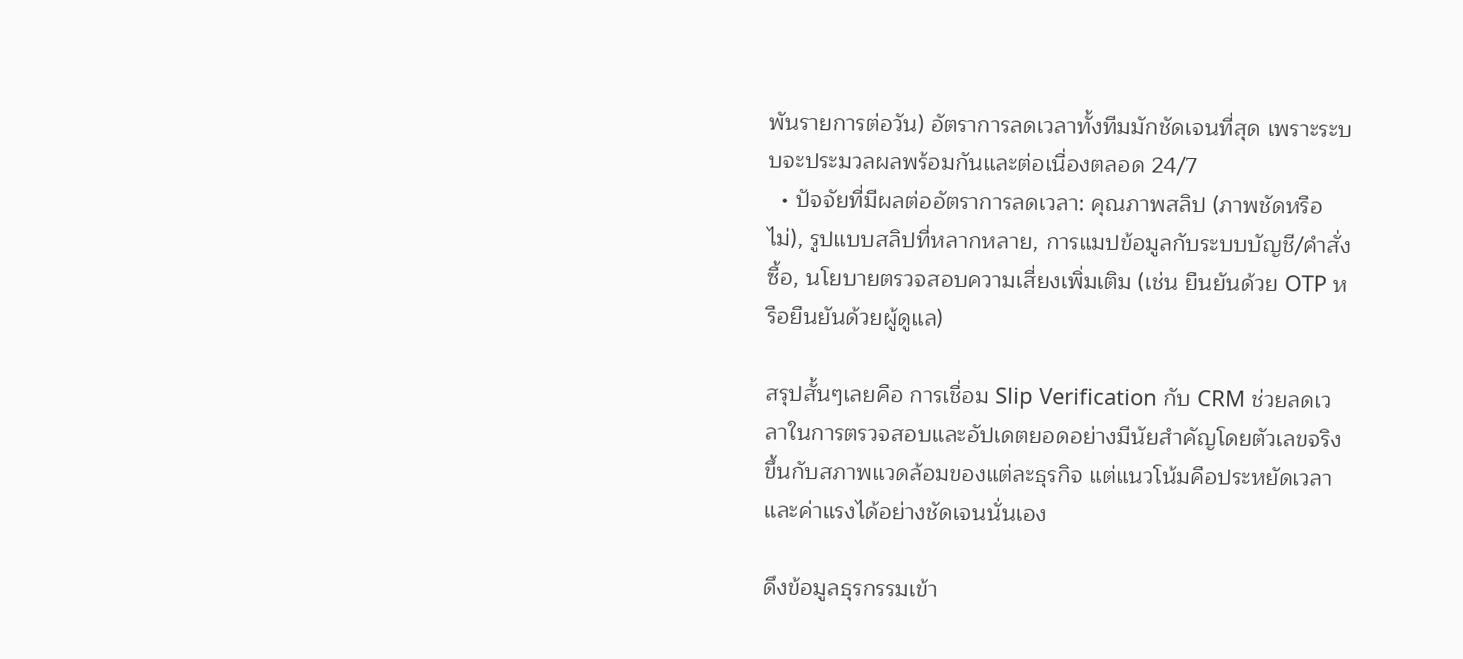พันรายการต่อวัน) อัตราการลดเวลาทั้งทีมมักชัดเจนที่สุด เพราะระบบจะประมวลผลพร้อมกันและต่อเนื่องตลอด 24/7
  • ปัจจัยที่มีผลต่ออัตราการลดเวลา: คุณภาพสลิป (ภาพชัดหรือไม่), รูปแบบสลิปที่หลากหลาย, การแมปข้อมูลกับระบบบัญชี/คำสั่งซื้อ, นโยบายตรวจสอบความเสี่ยงเพิ่มเติม (เช่น ยืนยันด้วย OTP หรือยืนยันด้วยผู้ดูแล)

สรุปสั้นๆเลยคือ การเชื่อม Slip Verification กับ CRM ช่วยลดเวลาในการตรวจสอบและอัปเดตยอดอย่างมีนัยสำคัญโดยตัวเลขจริงขึ้นกับสภาพแวดล้อมของแต่ละธุรกิจ แต่แนวโน้มคือประหยัดเวลาและค่าแรงได้อย่างชัดเจนนั่นเอง

ดึงข้อมูลธุรกรรมเข้า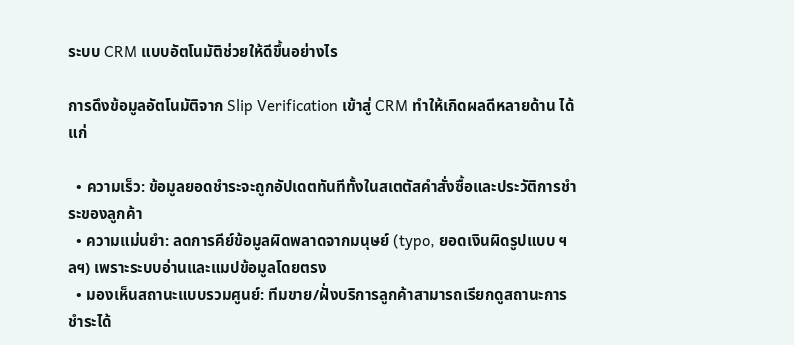ระบบ CRM แบบอัตโนมัติช่วยให้ดีขึ้นอย่างไร

การดึงข้อมูลอัตโนมัติจาก Slip Verification เข้าสู่ CRM ทำให้เกิดผลดีหลายด้าน ได้แก่

  • ความเร็ว: ข้อมูลยอดชำระจะถูกอัปเดตทันทีทั้งในสเตตัสคำสั่งซื้อและประวัติการชำระของลูกค้า
  • ความแม่นยำ: ลดการคีย์ข้อมูลผิดพลาดจากมนุษย์ (typo, ยอดเงินผิดรูปแบบ ฯลฯ) เพราะระบบอ่านและแมปข้อมูลโดยตรง
  • มองเห็นสถานะแบบรวมศูนย์: ทีมขาย/ฝั่งบริการลูกค้าสามารถเรียกดูสถานะการชำระได้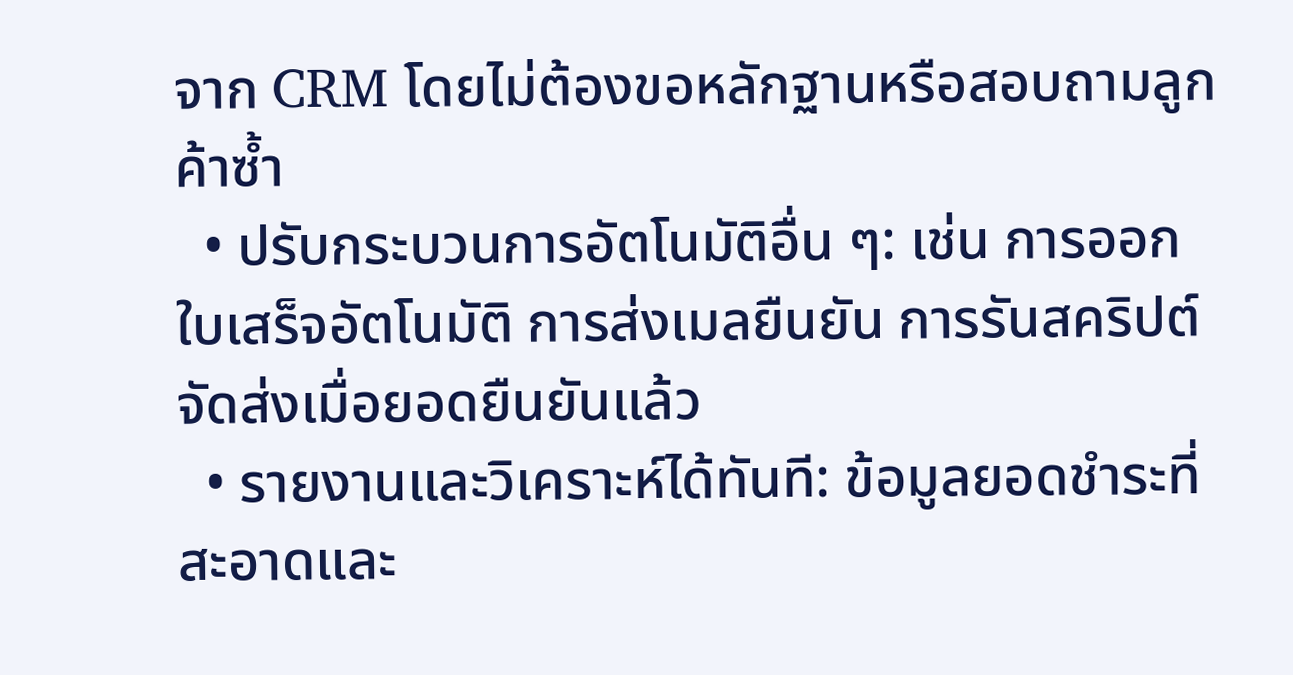จาก CRM โดยไม่ต้องขอหลักฐานหรือสอบถามลูกค้าซ้ำ
  • ปรับกระบวนการอัตโนมัติอื่น ๆ: เช่น การออกใบเสร็จอัตโนมัติ การส่งเมลยืนยัน การรันสคริปต์จัดส่งเมื่อยอดยืนยันแล้ว
  • รายงานและวิเคราะห์ได้ทันที: ข้อมูลยอดชำระที่สะอาดและ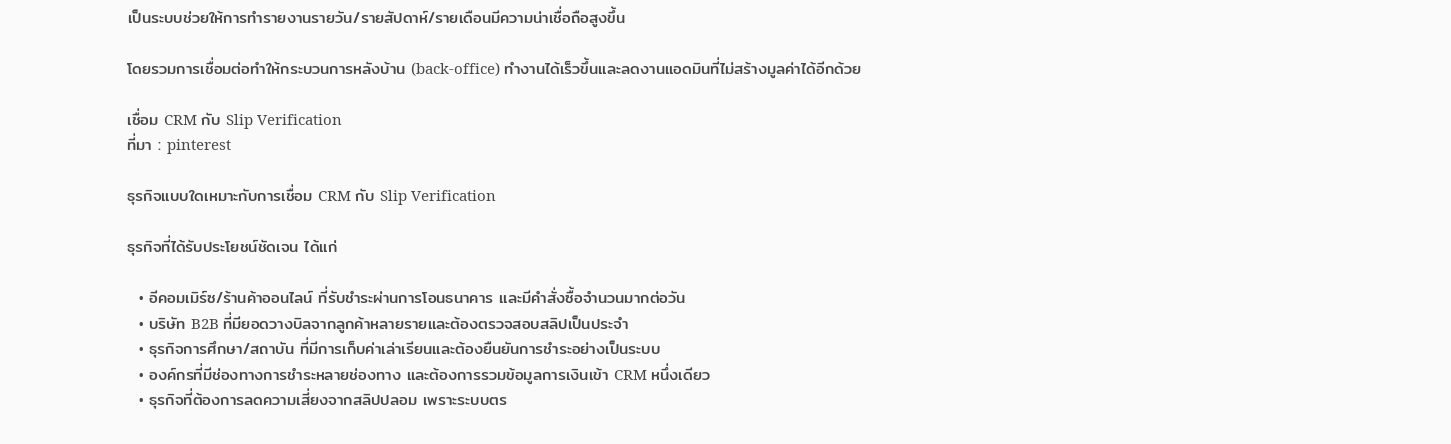เป็นระบบช่วยให้การทำรายงานรายวัน/รายสัปดาห์/รายเดือนมีความน่าเชื่อถือสูงขึ้น

โดยรวมการเชื่อมต่อทำให้กระบวนการหลังบ้าน (back-office) ทำงานได้เร็วขึ้นและลดงานแอดมินที่ไม่สร้างมูลค่าได้อีกด้วย

เชื่อม CRM กับ Slip Verification
ที่มา : pinterest

ธุรกิจแบบใดเหมาะกับการเชื่อม CRM กับ Slip Verification

ธุรกิจที่ได้รับประโยชน์ชัดเจน ได้แก่

  • อีคอมเมิร์ซ/ร้านค้าออนไลน์ ที่รับชำระผ่านการโอนธนาคาร และมีคำสั่งซื้อจำนวนมากต่อวัน
  • บริษัท B2B ที่มียอดวางบิลจากลูกค้าหลายรายและต้องตรวจสอบสลิปเป็นประจำ
  • ธุรกิจการศึกษา/สถาบัน ที่มีการเก็บค่าเล่าเรียนและต้องยืนยันการชำระอย่างเป็นระบบ
  • องค์กรที่มีช่องทางการชำระหลายช่องทาง และต้องการรวมข้อมูลการเงินเข้า CRM หนึ่งเดียว
  • ธุรกิจที่ต้องการลดความเสี่ยงจากสลิปปลอม เพราะระบบตร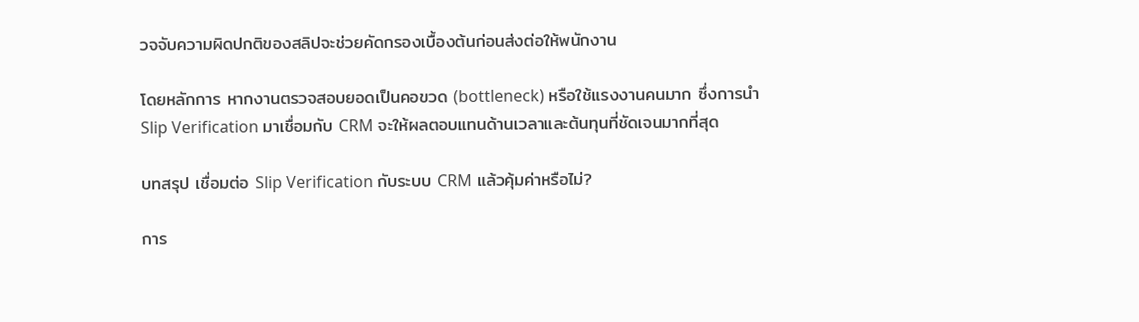วจจับความผิดปกติของสลิปจะช่วยคัดกรองเบื้องต้นก่อนส่งต่อให้พนักงาน

โดยหลักการ หากงานตรวจสอบยอดเป็นคอขวด (bottleneck) หรือใช้แรงงานคนมาก ซึ่งการนำ Slip Verification มาเชื่อมกับ CRM จะให้ผลตอบแทนด้านเวลาและต้นทุนที่ชัดเจนมากที่สุด

บทสรุป เชื่อมต่อ Slip Verification กับระบบ CRM แล้วคุ้มค่าหรือไม่?

การ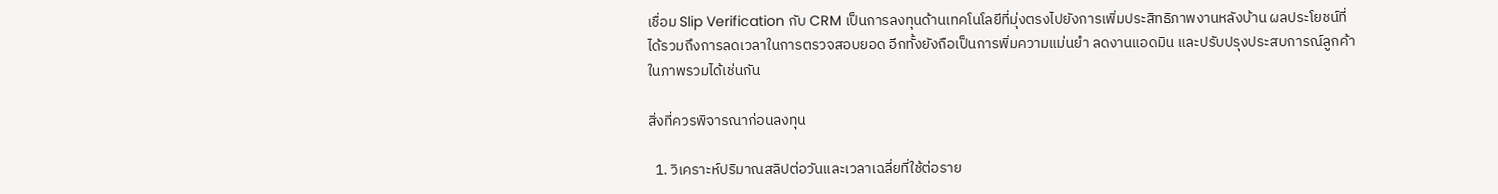เชื่อม Slip Verification กับ CRM เป็นการลงทุนด้านเทคโนโลยีที่มุ่งตรงไปยังการเพิ่มประสิทธิภาพงานหลังบ้าน ผลประโยชน์ที่ได้รวมถึงการลดเวลาในการตรวจสอบยอด อีกทั้งยังถือเป็นการพิ่มความแม่นยำ ลดงานแอดมิน และปรับปรุงประสบการณ์ลูกค้าในภาพรวมได้เช่นกัน

สิ่งที่ควรพิจารณาก่อนลงทุน

  1. วิเคราะห์ปริมาณสลิปต่อวันและเวลาเฉลี่ยที่ใช้ต่อราย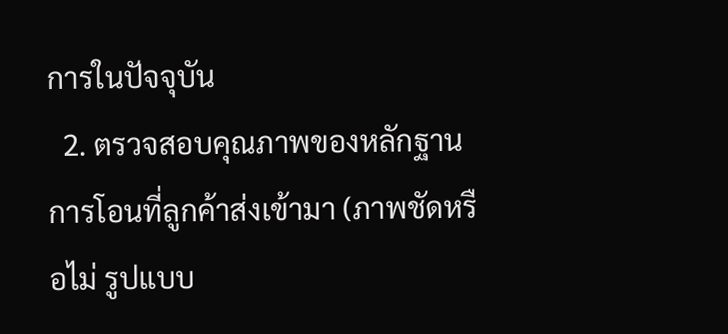การในปัจจุบัน
  2. ตรวจสอบคุณภาพของหลักฐานการโอนที่ลูกค้าส่งเข้ามา (ภาพชัดหรือไม่ รูปแบบ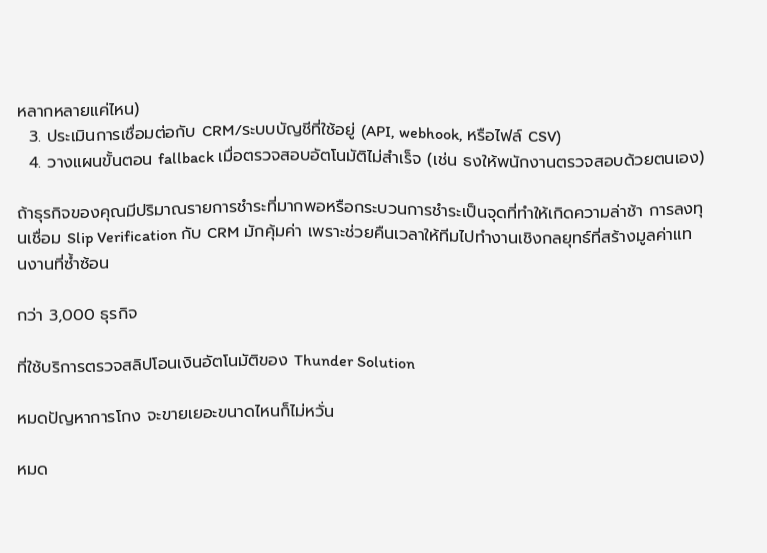หลากหลายแค่ไหน)
  3. ประเมินการเชื่อมต่อกับ CRM/ระบบบัญชีที่ใช้อยู่ (API, webhook, หรือไฟล์ CSV)
  4. วางแผนขั้นตอน fallback เมื่อตรวจสอบอัตโนมัติไม่สำเร็จ (เช่น ธงให้พนักงานตรวจสอบด้วยตนเอง)

ถ้าธุรกิจของคุณมีปริมาณรายการชำระที่มากพอหรือกระบวนการชำระเป็นจุดที่ทำให้เกิดความล่าช้า การลงทุนเชื่อม Slip Verification กับ CRM มักคุ้มค่า เพราะช่วยคืนเวลาให้ทีมไปทำงานเชิงกลยุทธ์ที่สร้างมูลค่าแทนงานที่ซ้ำซ้อน

กว่า 3,000 ธุรกิจ

ที่ใช้บริการตรวจสลิปโอนเงินอัตโนมัติของ Thunder Solution

หมดปัญหาการโกง จะขายเยอะขนาดไหนก็ไม่หวั่น

หมด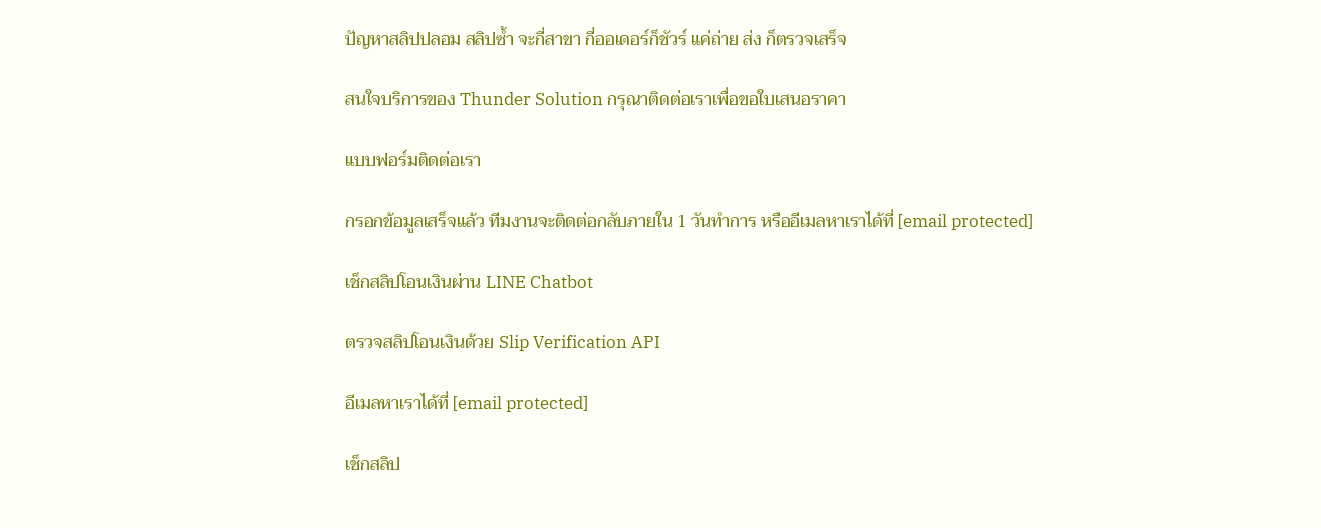ปัญหาสลิปปลอม สลิปซ้ำ จะกี่สาขา กี่ออเดอร์ก็ชัวร์ แค่ถ่าย ส่ง ก็ตรวจเสร็จ

สนใจบริการของ Thunder Solution กรุณาติดต่อเราเพื่อขอใบเสนอราคา

แบบฟอร์มติดต่อเรา

กรอกข้อมูลเสร็จแล้ว ทีมงานจะติดต่อกลับภายใน 1 วันทำการ หรืออีเมลหาเราได้ที่ [email protected]

เช็กสลิปโอนเงินผ่าน LINE Chatbot

ตรวจสลิปโอนเงินด้วย Slip Verification API

อีเมลหาเราได้ที่ [email protected]

เช็กสลิป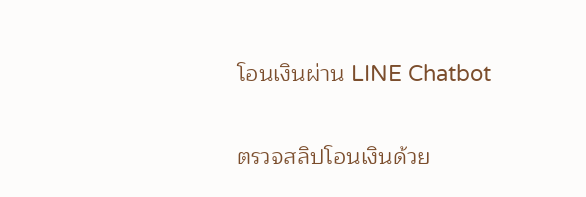โอนเงินผ่าน LINE Chatbot

ตรวจสลิปโอนเงินด้วย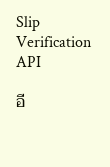Slip Verification API

อี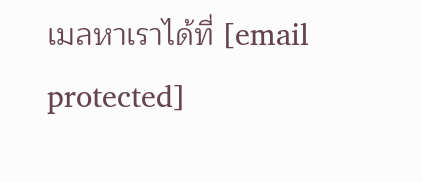เมลหาเราได้ที่ [email protected]